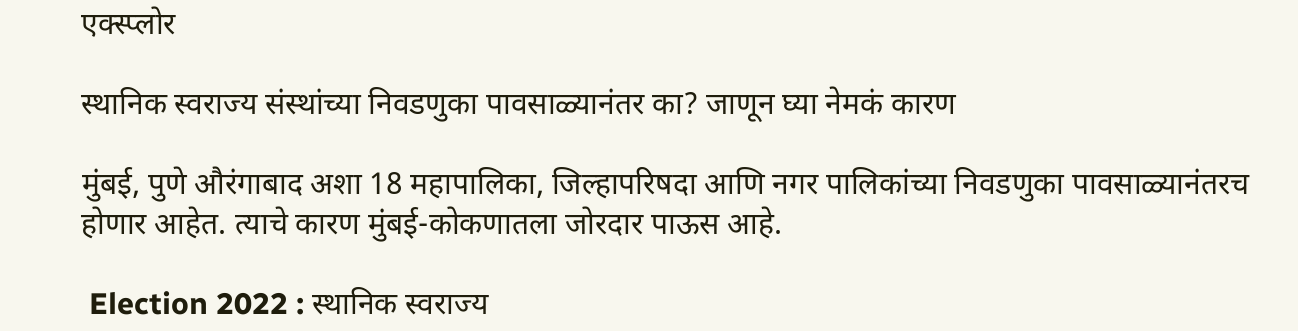एक्स्प्लोर

स्थानिक स्वराज्य संस्थांच्या निवडणुका पावसाळ्यानंतर का? जाणून घ्या नेमकं कारण

मुंबई, पुणे औरंगाबाद अशा 18 महापालिका, जिल्हापरिषदा आणि नगर पालिकांच्या निवडणुका पावसाळ्यानंतरच होणार आहेत. त्याचे कारण मुंबई-कोकणातला जोरदार पाऊस आहे.

 Election 2022 : स्थानिक स्वराज्य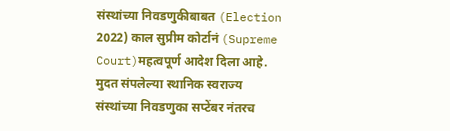संस्थांच्या निवडणुकीबाबत (Election 2022) काल सुप्रीम कोर्टानं (Supreme Court)महत्वपूर्ण आदेश दिला आहे. मुदत संपलेल्या स्थानिक स्वराज्य संस्थांच्या निवडणुका सप्टेंबर नंतरच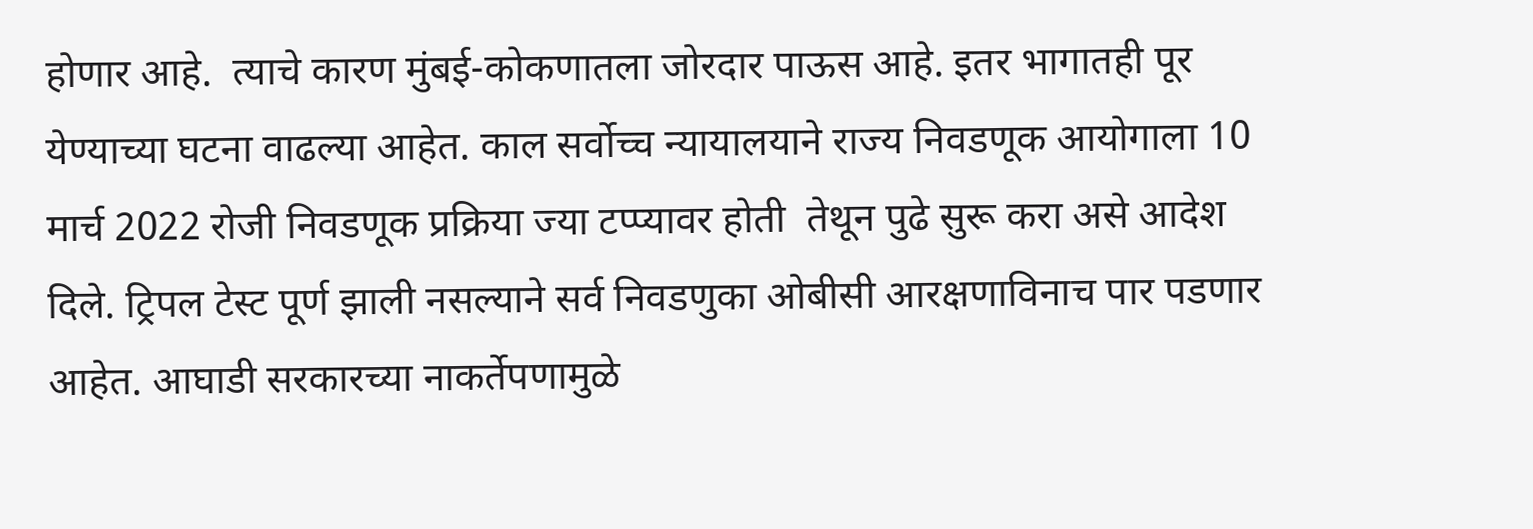होणार आहे.  त्याचे कारण मुंबई-कोकणातला जोरदार पाऊस आहे. इतर भागातही पूर येण्याच्या घटना वाढल्या आहेत. काल सर्वोच्च न्यायालयाने राज्य निवडणूक आयोगाला 10 मार्च 2022 रोजी निवडणूक प्रक्रिया ज्या टप्प्यावर होती  तेथून पुढे सुरू करा असे आदेश दिले. ट्रिपल टेस्ट पूर्ण झाली नसल्याने सर्व निवडणुका ओबीसी आरक्षणाविनाच पार पडणार आहेत. आघाडी सरकारच्या नाकर्तेपणामुळे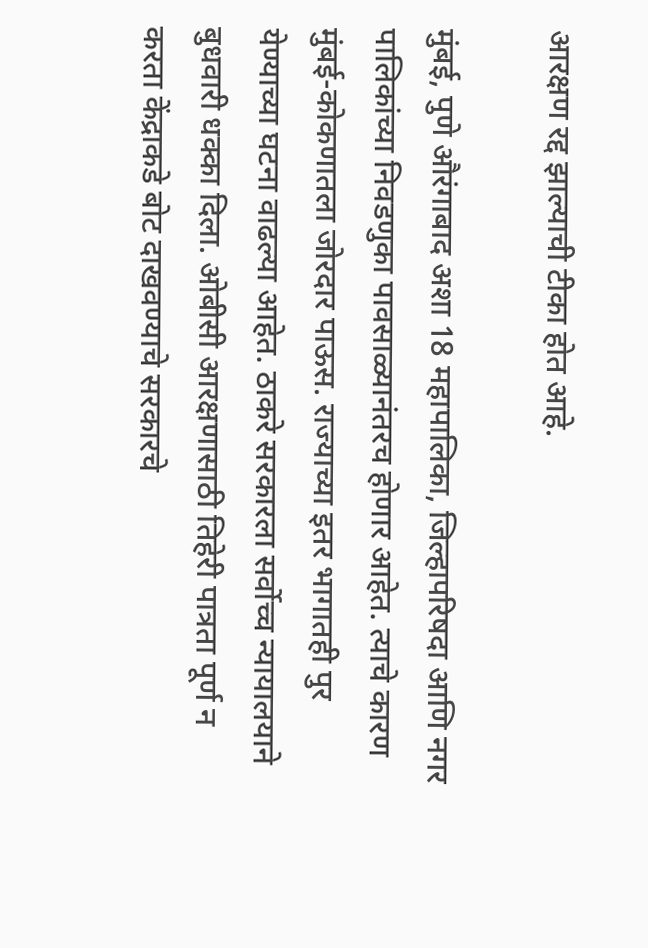आरक्षण रद्द झाल्याची टीका होत आहे.

मुंबई, पुणे औरंगाबाद अशा 18 महापालिका, जिल्हापरिषदा आणि नगर पालिकांच्या निवडणुका पावसाळ्यानंतरच होणार आहेत. त्याचे कारण मुंबई-कोकणातला जोरदार पाऊस. राज्याच्या इतर भागातही पुर येण्याच्या घटना वाढल्या आहेत. ठाकरे सरकारला सर्वोच्च न्यायालयाने बुधवारी धक्का दिला. ओबीसी आरक्षणासाठी तिहेरी पात्रता पूर्ण न करता केंद्राकडे बोट दाखवण्याचे सरकारचे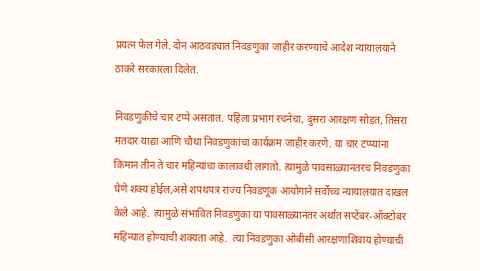प्रयत्न फेल गेले. दोन आठवड्यात निवडणुका जाहीर करण्याचे आदेश न्यायालयाने ठाकरे सरकारला दिलेत.

निवडणुकीचे चार टप्पे असतात. पहिला प्रभाग रचनेचा, दुसरा आरक्षण सोडत, तिसरा मतदार याद्या आणि चौथा निवडणुकांचा कार्यक्रम जाहीर करणे. या चार टप्प्यांना किमान तीन ते चार महिन्यांचा कालावधी लागतो. त्यामुळे पावसाळ्यानंतरच निवडणुका घेणे शक्य होईल,असे शपथपत्र राज्य निवडणूक आयोगाने सर्वोच्च न्यायालयात दाखल केले आहे. त्यामुळे संभावित निवडणुका या पावसाळ्यानंतर अर्थात सप्टेंबर-ऑक्टोबर महिन्यात होण्याची शक्यता आहे.  त्या निवडणुका ओबीसी आरक्षणाशिवाय होण्याची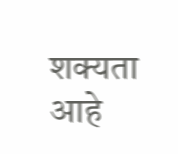शक्यता आहे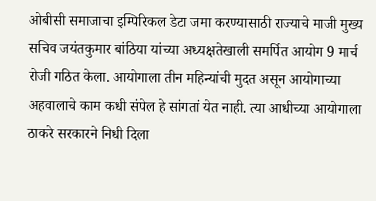ओबीसी समाजाचा इम्पिरिकल डेटा जमा करण्यासाठी राज्याचे माजी मुख्य सचिव जयंतकुमार बांठिया यांच्या अध्यक्षतेखाली समर्पित आयोग 9 मार्च रोजी गठित केला. आयोगाला तीन महिन्यांची मुदत असून आयोगाच्या अहवालाचे काम कधी संपेल हे सांगतां येत नाही. त्या आधीच्या आयोगाला ठाकरे सरकारने निधी दिला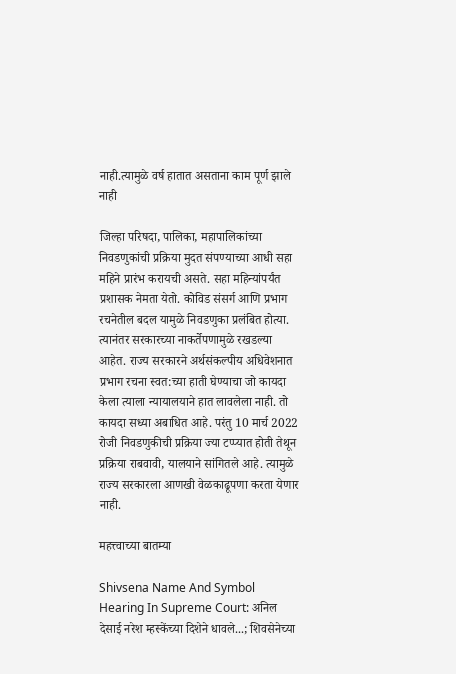नाही.त्यामुळे वर्ष हातात असताना काम पूर्ण झाले नाही

जिल्हा परिषदा, पालिका, महापालिकांच्या निवडणुकांची प्रक्रिया मुदत संपण्याच्या आधी सहा महिने प्रारंभ करायची असते. सहा महिन्यांपर्यंत प्रशासक नेमता येतो. कोविड संसर्ग आणि प्रभाग रचनेतील बदल यामुळे निवडणुका प्रलंबित होत्या. त्यानंतर सरकारच्या नाकर्तेपणामुळे रखडल्या आहेत. राज्य सरकारने अर्थसंकल्पीय अधिवेशनात प्रभाग रचना स्वत:च्या हाती घेण्याचा जो कायदा केला त्याला न्यायालयाने हात लावलेला नाही. तो कायदा सध्या अबाधित आहे. परंतु 10 मार्च 2022 रोजी निवडणुकीची प्रक्रिया ज्या टप्प्यात होती तेथून प्रक्रिया राबवावी, यालयाने सांगितले आहे. त्यामुळे राज्य सरकारला आणखी वेळकाढूपणा करता येणार नाही.

महत्त्वाच्या बातम्या

Shivsena Name And Symbol Hearing In Supreme Court: अनिल देसाई नरेश म्हस्केंच्या दिशेने धावले...; शिवसेनेच्या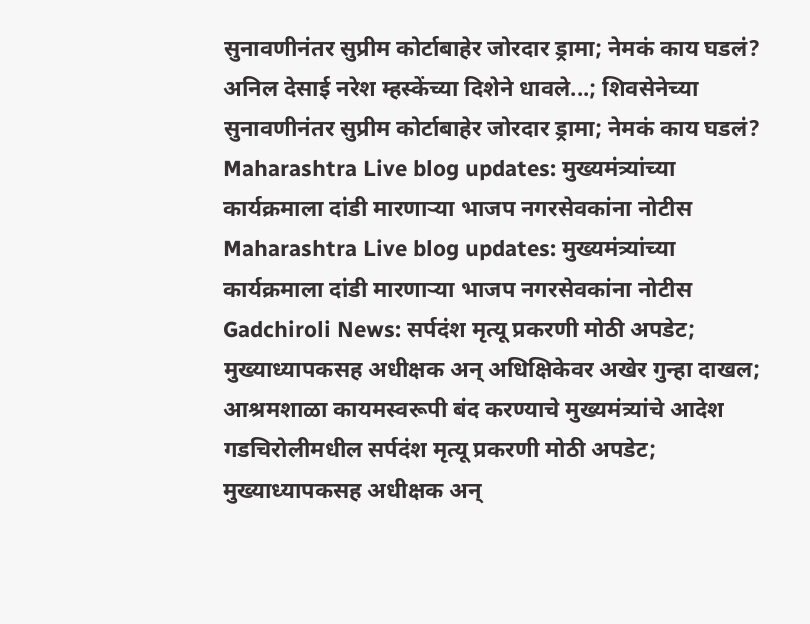सुनावणीनंतर सुप्रीम कोर्टाबाहेर जोरदार ड्रामा; नेमकं काय घडलं?
अनिल देसाई नरेश म्हस्केंच्या दिशेने धावले...; शिवसेनेच्या सुनावणीनंतर सुप्रीम कोर्टाबाहेर जोरदार ड्रामा; नेमकं काय घडलं?
Maharashtra Live blog updates: मुख्यमंत्र्यांच्या कार्यक्रमाला दांडी मारणाऱ्या भाजप नगरसेवकांना नोटीस
Maharashtra Live blog updates: मुख्यमंत्र्यांच्या कार्यक्रमाला दांडी मारणाऱ्या भाजप नगरसेवकांना नोटीस
Gadchiroli News: सर्पदंश मृत्यू प्रकरणी मोठी अपडेट; मुख्याध्यापकसह अधीक्षक अन् अधिक्षिकेवर अखेर गुन्हा दाखल; आश्रमशाळा कायमस्वरूपी बंद करण्याचे मुख्यमंत्र्यांचे आदेश
गडचिरोलीमधील सर्पदंश मृत्यू प्रकरणी मोठी अपडेट; मुख्याध्यापकसह अधीक्षक अन्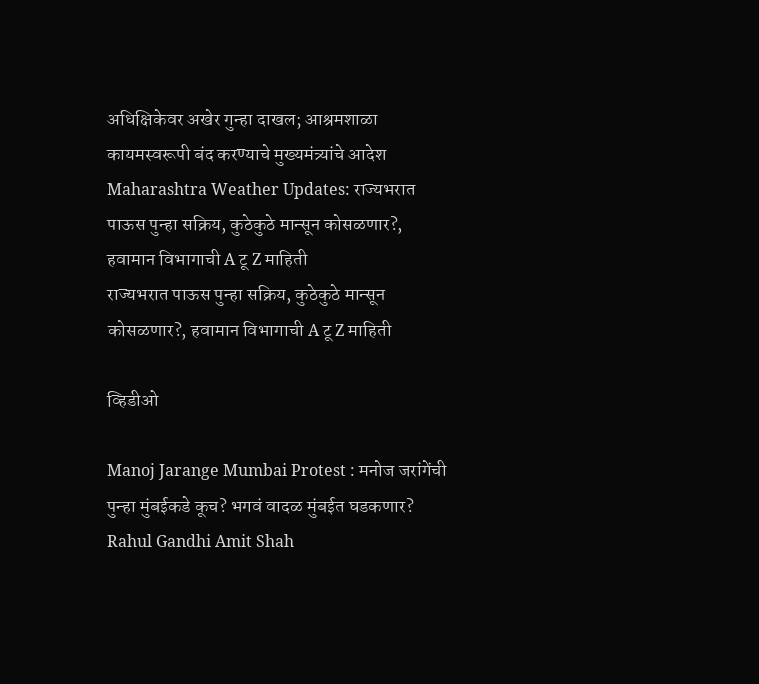अधिक्षिकेवर अखेर गुन्हा दाखल; आश्रमशाळा कायमस्वरूपी बंद करण्याचे मुख्यमंत्र्यांचे आदेश
Maharashtra Weather Updates: राज्यभरात पाऊस पुन्हा सक्रिय, कुठेकुठे मान्सून कोसळणार?, हवामान विभागाची A टू Z माहिती
राज्यभरात पाऊस पुन्हा सक्रिय, कुठेकुठे मान्सून कोसळणार?, हवामान विभागाची A टू Z माहिती

व्हिडीओ

Manoj Jarange Mumbai Protest : मनोज जरांगेंची पुन्हा मुंबईकडे कूच? भगवं वादळ मुंबईत घडकणार?
Rahul Gandhi Amit Shah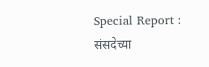Special Report : संसदेच्या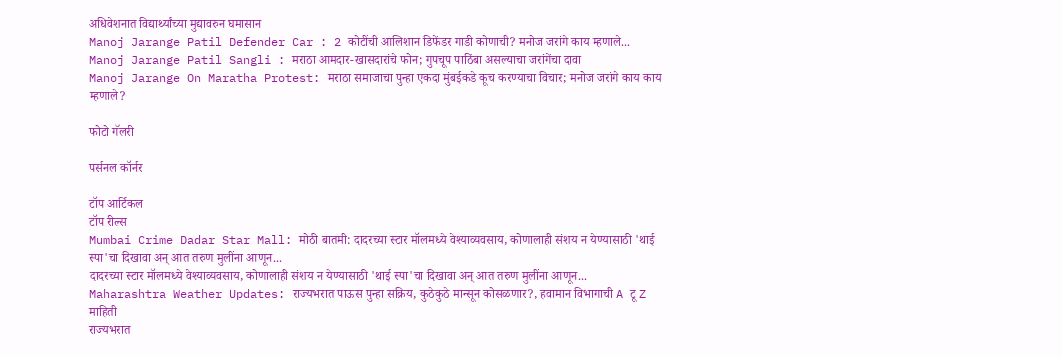अधिवेशनात विद्यार्थ्यांच्या मुद्यावरुन घमासान
Manoj Jarange Patil Defender Car : 2 कोटींची आलिशान डिफेंडर गाडी कोणाची? मनोज जरांगे काय म्हणाले...
Manoj Jarange Patil Sangli : मराठा आमदार-खासदारांचे फोन; गुपचूप पाठिंबा असल्याचा जरांगेंचा दावा
Manoj Jarange On Maratha Protest: मराठा समाजाचा पुन्हा एकदा मुंबईकडे कूच करण्याचा विचार; मनोज जरांगे काय काय म्हणाले?

फोटो गॅलरी

पर्सनल कॉर्नर

टॉप आर्टिकल
टॉप रील्स
Mumbai Crime Dadar Star Mall: मोठी बातमी: दादरच्या स्टार मॉलमध्ये वेश्याव्यवसाय, कोणालाही संशय न येण्यासाठी 'थाई स्पा'चा दिखावा अन् आत तरुण मुलींना आणून...
दादरच्या स्टार मॉलमध्ये वेश्याव्यवसाय, कोणालाही संशय न येण्यासाठी 'थाई स्पा'चा दिखावा अन् आत तरुण मुलींना आणून...
Maharashtra Weather Updates: राज्यभरात पाऊस पुन्हा सक्रिय, कुठेकुठे मान्सून कोसळणार?, हवामान विभागाची A टू Z माहिती
राज्यभरात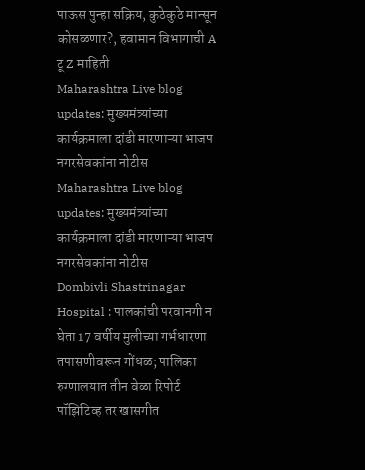पाऊस पुन्हा सक्रिय, कुठेकुठे मान्सून कोसळणार?, हवामान विभागाची A टू Z माहिती
Maharashtra Live blog updates: मुख्यमंत्र्यांच्या कार्यक्रमाला दांडी मारणाऱ्या भाजप नगरसेवकांना नोटीस
Maharashtra Live blog updates: मुख्यमंत्र्यांच्या कार्यक्रमाला दांडी मारणाऱ्या भाजप नगरसेवकांना नोटीस
Dombivli Shastrinagar Hospital : पालकांची परवानगी न घेता 17 वर्षीय मुलीच्या गर्भधारणा तपासणीवरून गोंधळ; पालिका रुग्णालयात तीन वेळा रिपोर्ट पॉझिटिव्ह तर खासगीत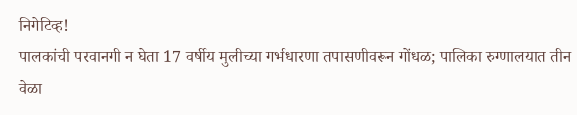निगेटिव्ह!
पालकांची परवानगी न घेता 17 वर्षीय मुलीच्या गर्भधारणा तपासणीवरून गोंधळ; पालिका रुग्णालयात तीन वेळा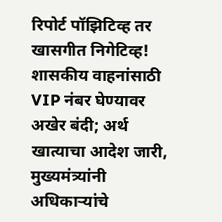रिपोर्ट पॉझिटिव्ह तर खासगीत निगेटिव्ह!
शासकीय वाहनांसाठी VIP नंबर घेण्यावर अखेर बंदी; अर्थ खात्याचा आदेश जारी, मुख्यमंत्र्यांनी अधिकाऱ्यांचे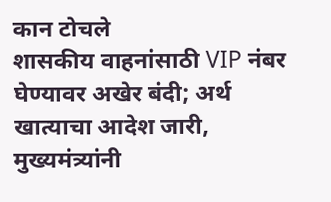कान टोचले
शासकीय वाहनांसाठी VIP नंबर घेण्यावर अखेर बंदी; अर्थ खात्याचा आदेश जारी, मुख्यमंत्र्यांनी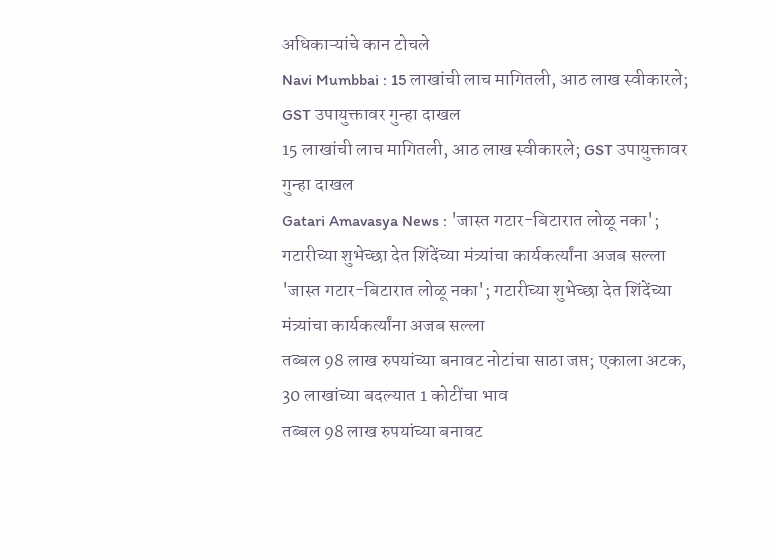अधिकाऱ्यांचे कान टोचले
Navi Mumbbai : 15 लाखांची लाच मागितली, आठ लाख स्वीकारले; GST उपायुक्तावर गुन्हा दाखल
15 लाखांची लाच मागितली, आठ लाख स्वीकारले; GST उपायुक्तावर गुन्हा दाखल
Gatari Amavasya News : 'जास्त गटार-बिटारात लोळू नका'; गटारीच्या शुभेच्छा देत शिंदेंच्या मंत्र्यांचा कार्यकर्त्यांना अजब सल्ला
'जास्त गटार-बिटारात लोळू नका'; गटारीच्या शुभेच्छा देत शिंदेंच्या मंत्र्यांचा कार्यकर्त्यांना अजब सल्ला
तब्बल 98 लाख रुपयांच्या बनावट नोटांचा साठा जप्त; एकाला अटक, 30 लाखांच्या बदल्यात 1 कोटींचा भाव
तब्बल 98 लाख रुपयांच्या बनावट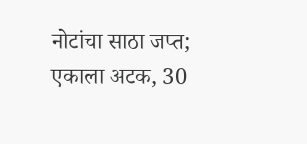नोटांचा साठा जप्त; एकाला अटक, 30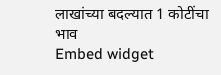लाखांच्या बदल्यात 1 कोटींचा भाव
Embed widget